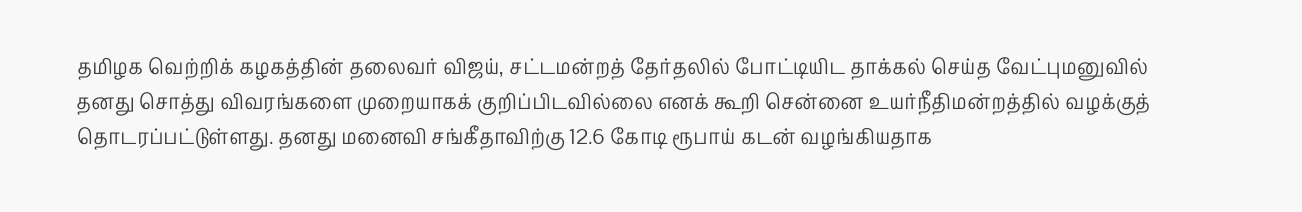தமிழக வெற்றிக் கழகத்தின் தலைவர் விஜய், சட்டமன்றத் தேர்தலில் போட்டியிட தாக்கல் செய்த வேட்புமனுவில் தனது சொத்து விவரங்களை முறையாகக் குறிப்பிடவில்லை எனக் கூறி சென்னை உயர்நீதிமன்றத்தில் வழக்குத் தொடரப்பட்டுள்ளது. தனது மனைவி சங்கீதாவிற்கு 12.6 கோடி ரூபாய் கடன் வழங்கியதாக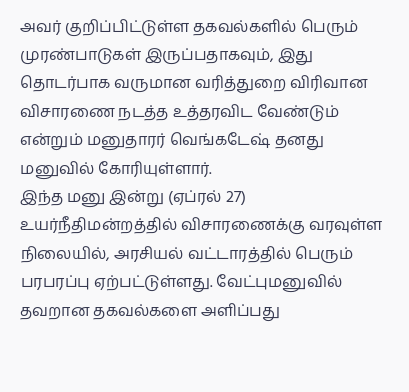அவர் குறிப்பிட்டுள்ள தகவல்களில் பெரும் முரண்பாடுகள் இருப்பதாகவும், இது தொடர்பாக வருமான வரித்துறை விரிவான விசாரணை நடத்த உத்தரவிட வேண்டும் என்றும் மனுதாரர் வெங்கடேஷ் தனது மனுவில் கோரியுள்ளார்.
இந்த மனு இன்று (ஏப்ரல் 27) உயர்நீதிமன்றத்தில் விசாரணைக்கு வரவுள்ள நிலையில், அரசியல் வட்டாரத்தில் பெரும் பரபரப்பு ஏற்பட்டுள்ளது. வேட்புமனுவில் தவறான தகவல்களை அளிப்பது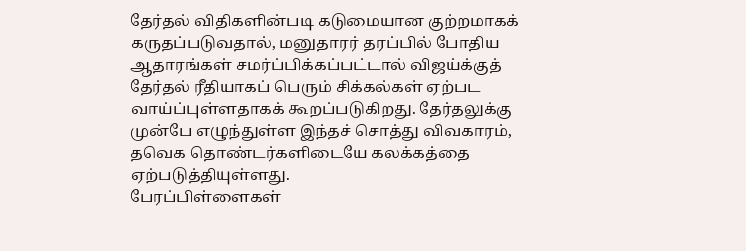தேர்தல் விதிகளின்படி கடுமையான குற்றமாகக் கருதப்படுவதால், மனுதாரர் தரப்பில் போதிய ஆதாரங்கள் சமர்ப்பிக்கப்பட்டால் விஜய்க்குத் தேர்தல் ரீதியாகப் பெரும் சிக்கல்கள் ஏற்பட வாய்ப்புள்ளதாகக் கூறப்படுகிறது. தேர்தலுக்கு முன்பே எழுந்துள்ள இந்தச் சொத்து விவகாரம், தவெக தொண்டர்களிடையே கலக்கத்தை ஏற்படுத்தியுள்ளது.
பேரப்பிள்ளைகள்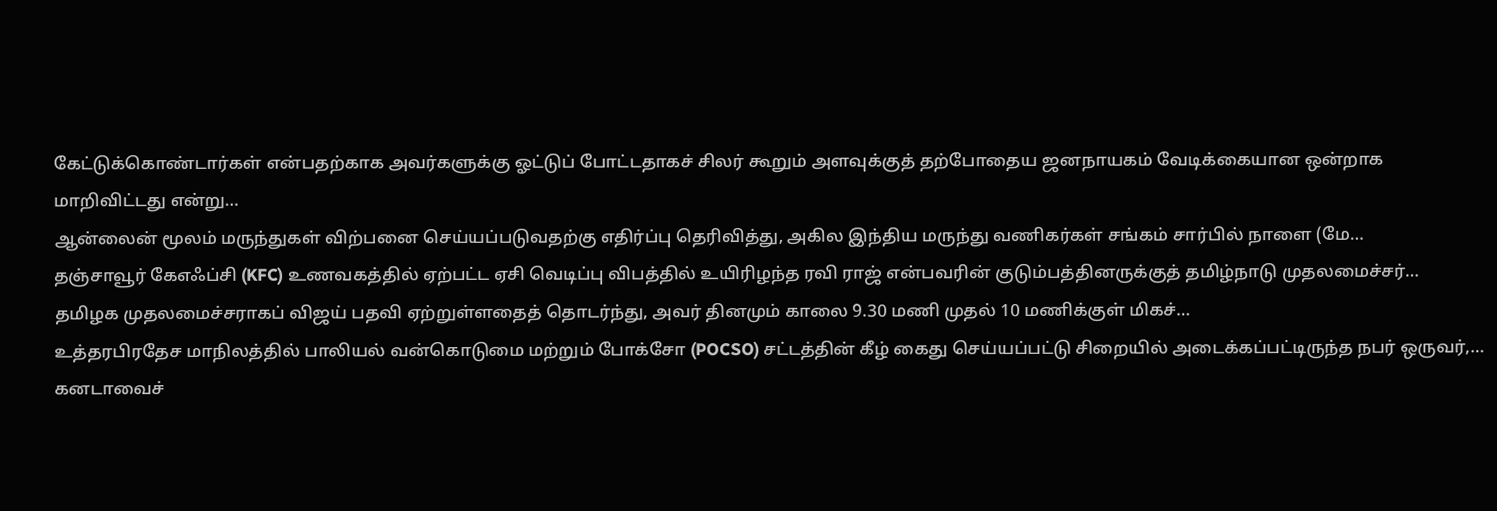கேட்டுக்கொண்டார்கள் என்பதற்காக அவர்களுக்கு ஓட்டுப் போட்டதாகச் சிலர் கூறும் அளவுக்குத் தற்போதைய ஜனநாயகம் வேடிக்கையான ஒன்றாக மாறிவிட்டது என்று…
ஆன்லைன் மூலம் மருந்துகள் விற்பனை செய்யப்படுவதற்கு எதிர்ப்பு தெரிவித்து, அகில இந்திய மருந்து வணிகர்கள் சங்கம் சார்பில் நாளை (மே…
தஞ்சாவூர் கேஎஃப்சி (KFC) உணவகத்தில் ஏற்பட்ட ஏசி வெடிப்பு விபத்தில் உயிரிழந்த ரவி ராஜ் என்பவரின் குடும்பத்தினருக்குத் தமிழ்நாடு முதலமைச்சர்…
தமிழக முதலமைச்சராகப் விஜய் பதவி ஏற்றுள்ளதைத் தொடர்ந்து, அவர் தினமும் காலை 9.30 மணி முதல் 10 மணிக்குள் மிகச்…
உத்தரபிரதேச மாநிலத்தில் பாலியல் வன்கொடுமை மற்றும் போக்சோ (POCSO) சட்டத்தின் கீழ் கைது செய்யப்பட்டு சிறையில் அடைக்கப்பட்டிருந்த நபர் ஒருவர்,…
கனடாவைச்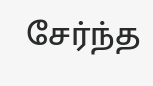சேர்ந்த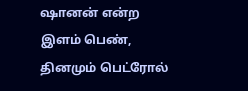ஷானன் என்ற இளம் பெண், தினமும் பெட்ரோல்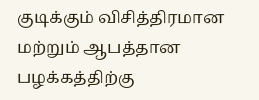குடிக்கும் விசித்திரமான மற்றும் ஆபத்தான பழக்கத்திற்கு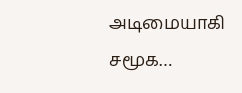அடிமையாகி சமூக…